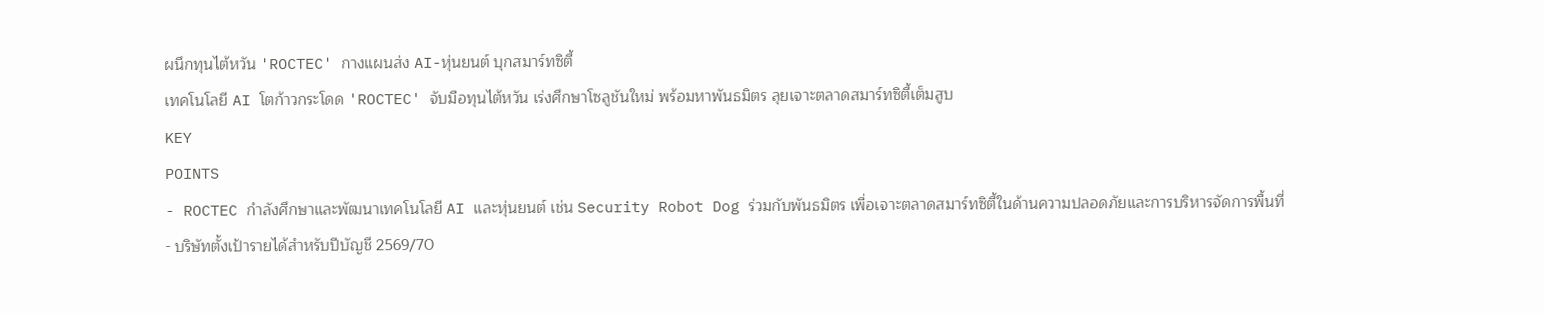ผนึกทุนไต้หวัน 'ROCTEC' กางแผนส่ง AI-หุ่นยนต์ บุกสมาร์ทซิตี้
เทคโนโลยี AI โตก้าวกระโดด 'ROCTEC' จับมือทุนไต้หวัน เร่งศึกษาโซลูชันใหม่ พร้อมหาพันธมิตร ลุยเจาะตลาดสมาร์ทซิตี้เต็มสูบ
KEY
POINTS
- ROCTEC กำลังศึกษาและพัฒนาเทคโนโลยี AI และหุ่นยนต์ เช่น Security Robot Dog ร่วมกับพันธมิตร เพื่อเจาะตลาดสมาร์ทซิตี้ในด้านความปลอดภัยและการบริหารจัดการพื้นที่
- บริษัทตั้งเป้ารายได้สำหรับปีบัญชี 2569/70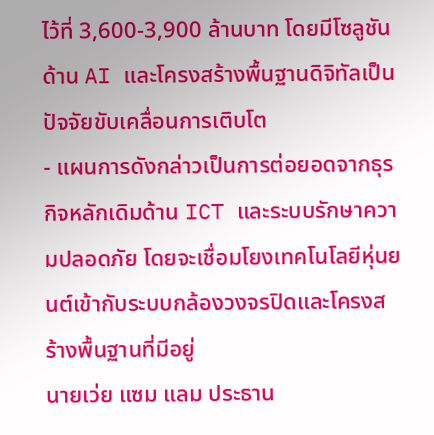ไว้ที่ 3,600-3,900 ล้านบาท โดยมีโซลูชันด้าน AI และโครงสร้างพื้นฐานดิจิทัลเป็นปัจจัยขับเคลื่อนการเติบโต
- แผนการดังกล่าวเป็นการต่อยอดจากธุรกิจหลักเดิมด้าน ICT และระบบรักษาความปลอดภัย โดยจะเชื่อมโยงเทคโนโลยีหุ่นยนต์เข้ากับระบบกล้องวงจรปิดและโครงสร้างพื้นฐานที่มีอยู่
นายเว่ย แซม แลม ประธาน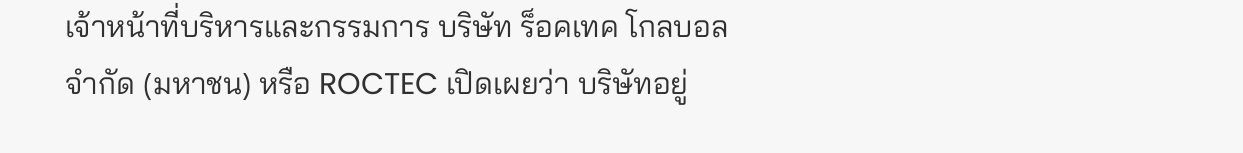เจ้าหน้าที่บริหารและกรรมการ บริษัท ร็อคเทค โกลบอล จำกัด (มหาชน) หรือ ROCTEC เปิดเผยว่า บริษัทอยู่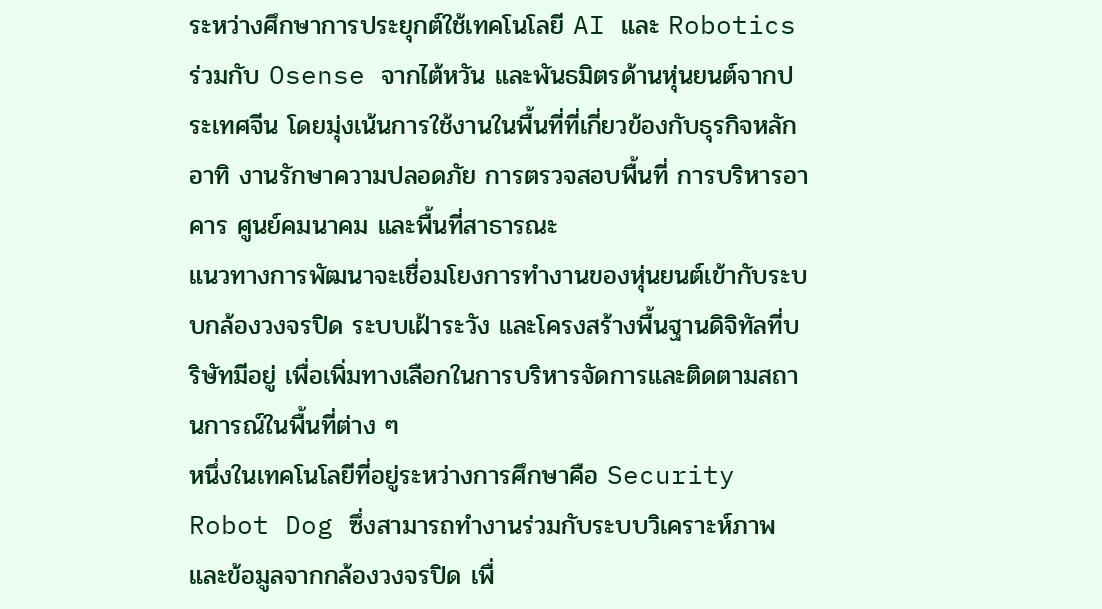ระหว่างศึกษาการประยุกต์ใช้เทคโนโลยี AI และ Robotics ร่วมกับ Osense จากไต้หวัน และพันธมิตรด้านหุ่นยนต์จากประเทศจีน โดยมุ่งเน้นการใช้งานในพื้นที่ที่เกี่ยวข้องกับธุรกิจหลัก อาทิ งานรักษาความปลอดภัย การตรวจสอบพื้นที่ การบริหารอาคาร ศูนย์คมนาคม และพื้นที่สาธารณะ
แนวทางการพัฒนาจะเชื่อมโยงการทำงานของหุ่นยนต์เข้ากับระบบกล้องวงจรปิด ระบบเฝ้าระวัง และโครงสร้างพื้นฐานดิจิทัลที่บริษัทมีอยู่ เพื่อเพิ่มทางเลือกในการบริหารจัดการและติดตามสถานการณ์ในพื้นที่ต่าง ๆ
หนึ่งในเทคโนโลยีที่อยู่ระหว่างการศึกษาคือ Security Robot Dog ซึ่งสามารถทำงานร่วมกับระบบวิเคราะห์ภาพและข้อมูลจากกล้องวงจรปิด เพื่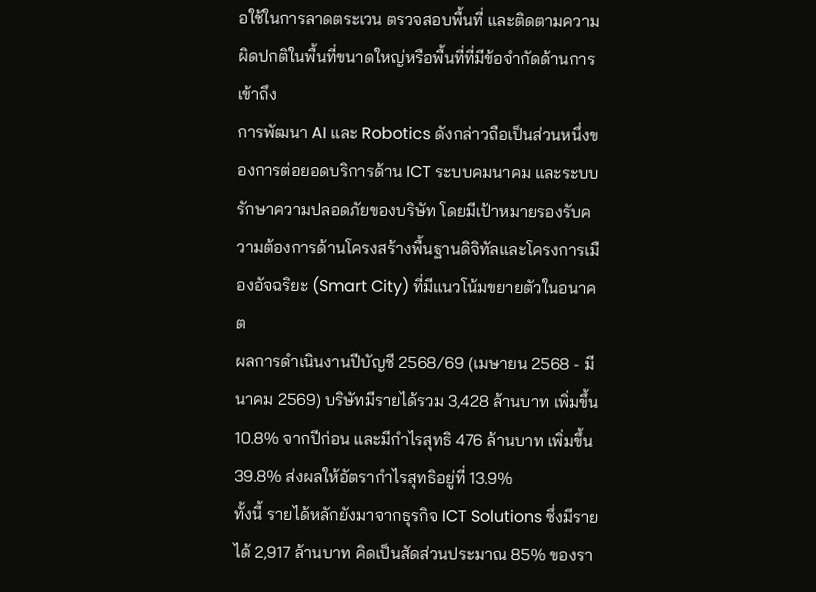อใช้ในการลาดตระเวน ตรวจสอบพื้นที่ และติดตามความผิดปกติในพื้นที่ขนาดใหญ่หรือพื้นที่ที่มีข้อจำกัดด้านการเข้าถึง
การพัฒนา AI และ Robotics ดังกล่าวถือเป็นส่วนหนึ่งของการต่อยอดบริการด้าน ICT ระบบคมนาคม และระบบรักษาความปลอดภัยของบริษัท โดยมีเป้าหมายรองรับความต้องการด้านโครงสร้างพื้นฐานดิจิทัลและโครงการเมืองอัจฉริยะ (Smart City) ที่มีแนวโน้มขยายตัวในอนาคต
ผลการดำเนินงานปีบัญชี 2568/69 (เมษายน 2568 - มีนาคม 2569) บริษัทมีรายได้รวม 3,428 ล้านบาท เพิ่มขึ้น 10.8% จากปีก่อน และมีกำไรสุทธิ 476 ล้านบาท เพิ่มขึ้น 39.8% ส่งผลให้อัตรากำไรสุทธิอยู่ที่ 13.9%
ทั้งนี้ รายได้หลักยังมาจากธุรกิจ ICT Solutions ซึ่งมีรายได้ 2,917 ล้านบาท คิดเป็นสัดส่วนประมาณ 85% ของรา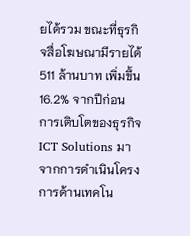ยได้รวม ขณะที่ธุรกิจสื่อโฆษณามีรายได้ 511 ล้านบาท เพิ่มขึ้น 16.2% จากปีก่อน
การเติบโตของธุรกิจ ICT Solutions มาจากการดำเนินโครงการด้านเทคโน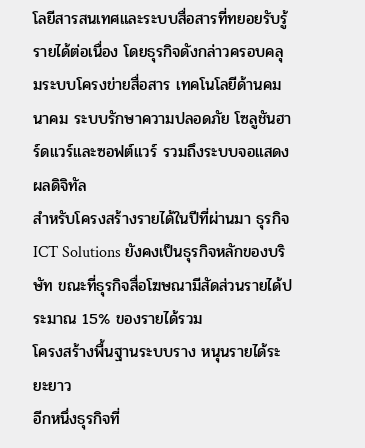โลยีสารสนเทศและระบบสื่อสารที่ทยอยรับรู้รายได้ต่อเนื่อง โดยธุรกิจดังกล่าวครอบคลุมระบบโครงข่ายสื่อสาร เทคโนโลยีด้านคมนาคม ระบบรักษาความปลอดภัย โซลูชันฮาร์ดแวร์และซอฟต์แวร์ รวมถึงระบบจอแสดงผลดิจิทัล
สำหรับโครงสร้างรายได้ในปีที่ผ่านมา ธุรกิจ ICT Solutions ยังคงเป็นธุรกิจหลักของบริษัท ขณะที่ธุรกิจสื่อโฆษณามีสัดส่วนรายได้ประมาณ 15% ของรายได้รวม
โครงสร้างพื้นฐานระบบราง หนุนรายได้ระยะยาว
อีกหนึ่งธุรกิจที่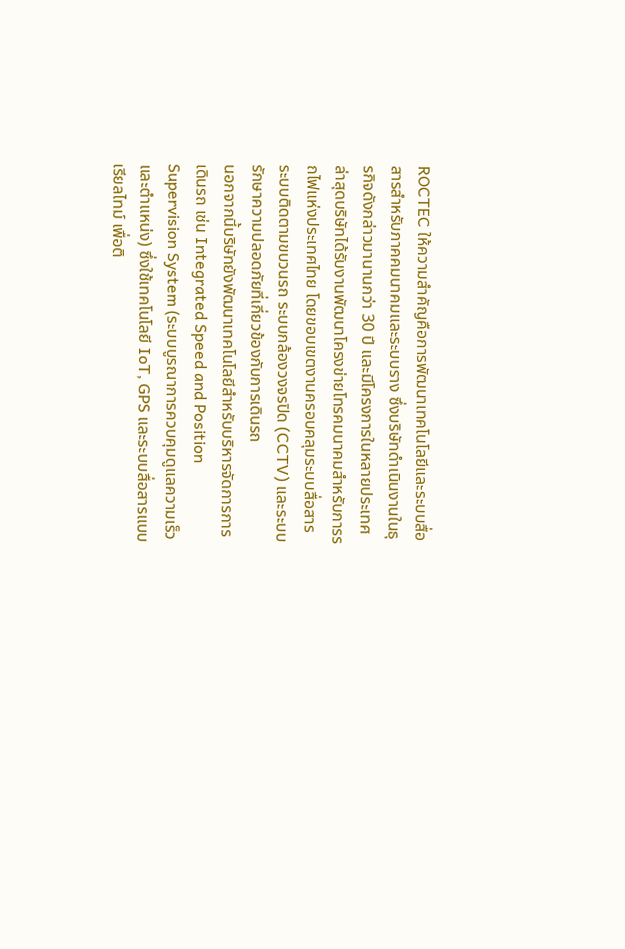ROCTEC ให้ความสำคัญคือการพัฒนาเทคโนโลยีและระบบสื่อสารสำหรับภาคคมนาคมและระบบราง ซึ่งบริษัทดำเนินงานในธุรกิจดังกล่าวมานานกว่า 30 ปี และมีโครงการในหลายประเทศ
ล่าสุดบริษัทได้รับงานพัฒนาโครงข่ายโทรคมนาคมสำหรับการรถไฟแห่งประเทศไทย โดยขอบเขตงานครอบคลุมระบบสื่อสาร ระบบติดตามขบวนรถ ระบบกล้องวงจรปิด (CCTV) และระบบรักษาความปลอดภัยที่เกี่ยวข้องกับการเดินรถ
นอกจากนี้บริษัทยังพัฒนาเทคโนโลยีสำหรับบริหารจัดการการเดินรถ เช่น Integrated Speed and Position Supervision System (ระบบบูรณาการควบคุมดูแลความเร็วและตำแหน่ง) ซึ่งใช้เทคโนโลยี IoT, GPS และระบบสื่อสารแบบเรียลไทม์ เพื่อติ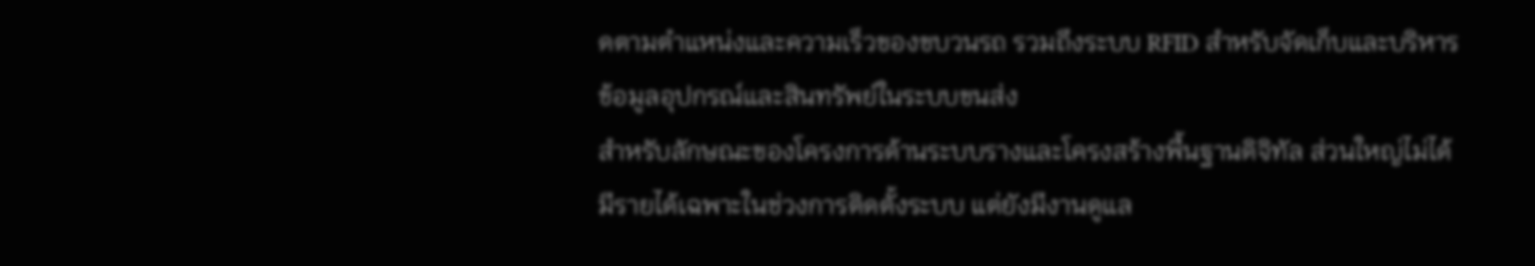ดตามตำแหน่งและความเร็วของขบวนรถ รวมถึงระบบ RFID สำหรับจัดเก็บและบริหารข้อมูลอุปกรณ์และสินทรัพย์ในระบบขนส่ง
สำหรับลักษณะของโครงการด้านระบบรางและโครงสร้างพื้นฐานดิจิทัล ส่วนใหญ่ไม่ได้มีรายได้เฉพาะในช่วงการติดตั้งระบบ แต่ยังมีงานดูแล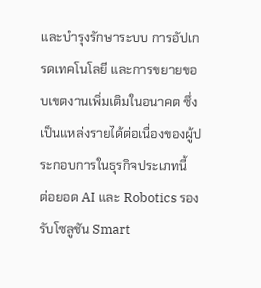และบำรุงรักษาระบบ การอัปเกรดเทคโนโลยี และการขยายขอบเขตงานเพิ่มเติมในอนาคต ซึ่งเป็นแหล่งรายได้ต่อเนื่องของผู้ประกอบการในธุรกิจประเภทนี้
ต่อยอด AI และ Robotics รองรับโซลูชัน Smart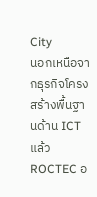City
นอกเหนือจากธุรกิจโครงสร้างพื้นฐานด้าน ICT แล้ว ROCTEC อ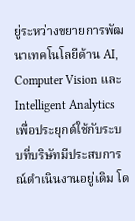ยู่ระหว่างขยายการพัฒนาเทคโนโลยีด้าน AI, Computer Vision และ Intelligent Analytics เพื่อประยุกต์ใช้กับระบบที่บริษัทมีประสบการณ์ดำเนินงานอยู่เดิม โด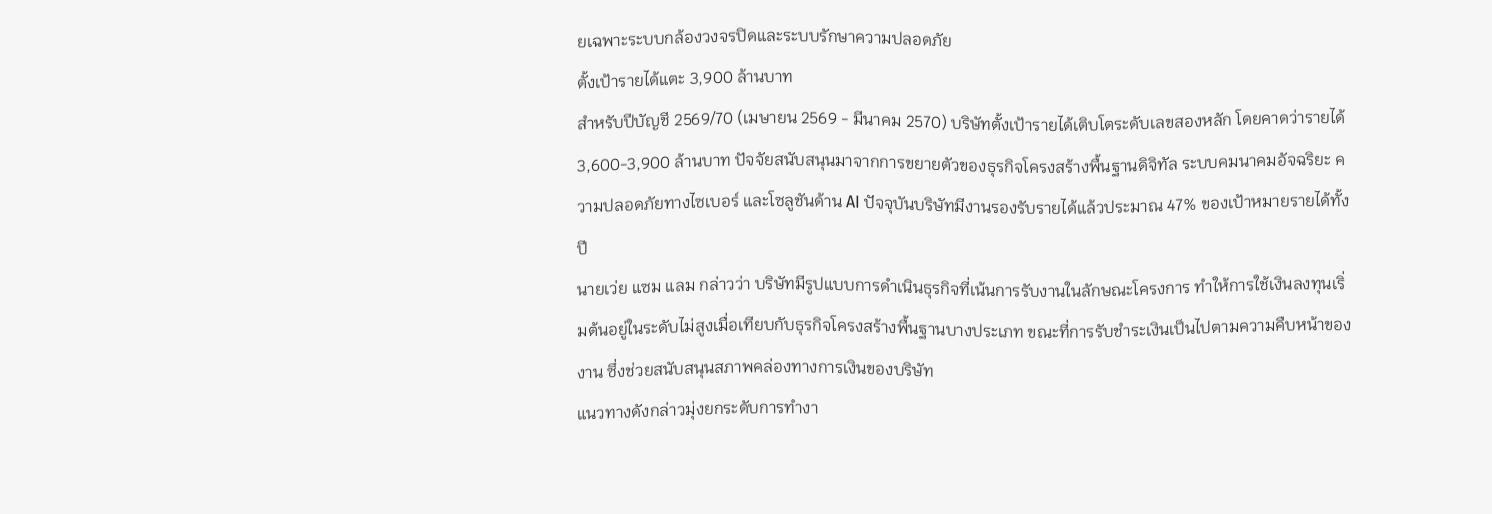ยเฉพาะระบบกล้องวงจรปิดและระบบรักษาความปลอดภัย
ตั้งเป้ารายได้แตะ 3,900 ล้านบาท
สำหรับปีบัญชี 2569/70 (เมษายน 2569 - มีนาคม 2570) บริษัทตั้งเป้ารายได้เติบโตระดับเลขสองหลัก โดยคาดว่ารายได้ 3,600-3,900 ล้านบาท ปัจจัยสนับสนุนมาจากการขยายตัวของธุรกิจโครงสร้างพื้นฐานดิจิทัล ระบบคมนาคมอัจฉริยะ ความปลอดภัยทางไซเบอร์ และโซลูชันด้าน AI ปัจจุบันบริษัทมีงานรองรับรายได้แล้วประมาณ 47% ของเป้าหมายรายได้ทั้งปี
นายเว่ย แซม แลม กล่าวว่า บริษัทมีรูปแบบการดำเนินธุรกิจที่เน้นการรับงานในลักษณะโครงการ ทำให้การใช้เงินลงทุนเริ่มต้นอยู่ในระดับไม่สูงเมื่อเทียบกับธุรกิจโครงสร้างพื้นฐานบางประเภท ขณะที่การรับชำระเงินเป็นไปตามความคืบหน้าของงาน ซึ่งช่วยสนับสนุนสภาพคล่องทางการเงินของบริษัท
แนวทางดังกล่าวมุ่งยกระดับการทำงา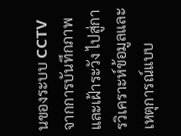นของระบบ CCTV จากการบันทึกภาพและเฝ้าระวัง ไปสู่การวิเคราะห์ข้อมูลและเหตุการณ์แบบ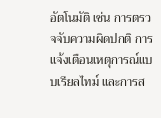อัตโนมัติ เช่น การตรวจจับความผิดปกติ การแจ้งเตือนเหตุการณ์แบบเรียลไทม์ และการส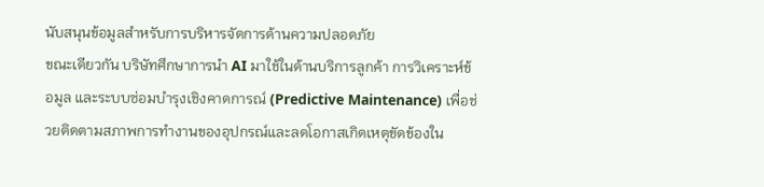นับสนุนข้อมูลสำหรับการบริหารจัดการด้านความปลอดภัย
ขณะเดียวกัน บริษัทศึกษาการนำ AI มาใช้ในด้านบริการลูกค้า การวิเคราะห์ข้อมูล และระบบซ่อมบำรุงเชิงคาดการณ์ (Predictive Maintenance) เพื่อช่วยติดตามสภาพการทำงานของอุปกรณ์และลดโอกาสเกิดเหตุขัดข้องใน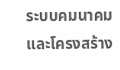ระบบคมนาคมและโครงสร้าง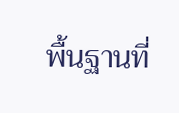พื้นฐานที่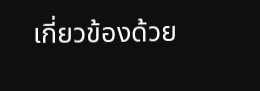เกี่ยวข้องด้วย